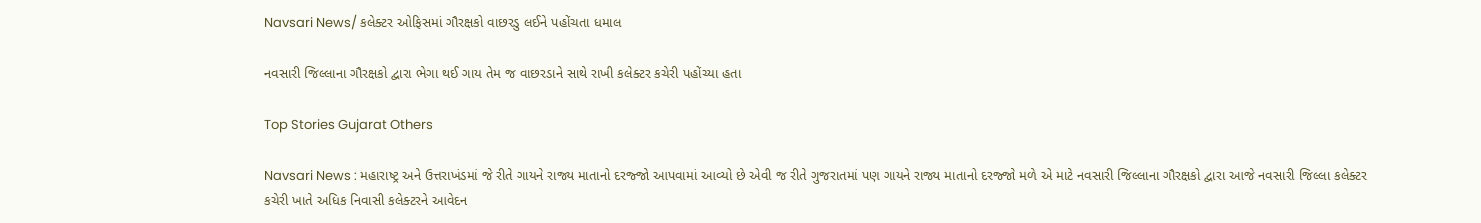Navsari News/ કલેક્ટર ઓફિસમાં ગૌરક્ષકો વાછરડુ લઈને પહોંચતા ધમાલ

નવસારી જિલ્લાના ગૌરક્ષકો દ્વારા ભેગા થઈ ગાય તેમ જ વાછરડાને સાથે રાખી કલેક્ટર કચેરી પહોંચ્યા હતા

Top Stories Gujarat Others

Navsari News : મહારાષ્ટ્ર અને ઉત્તરાખંડમાં જે રીતે ગાયને રાજ્ય માતાનો દરજ્જો આપવામાં આવ્યો છે એવી જ રીતે ગુજરાતમાં પણ ગાયને રાજ્ય માતાનો દરજ્જો મળે એ માટે નવસારી જિલ્લાના ગૌરક્ષકો દ્વારા આજે નવસારી જિલ્લા કલેક્ટર કચેરી ખાતે અધિક નિવાસી કલેક્ટરને આવેદન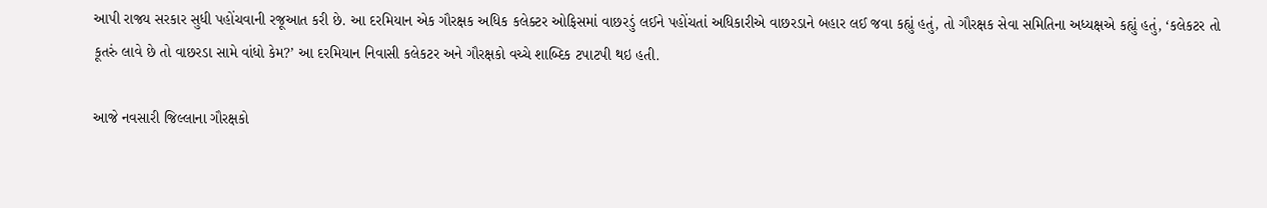આપી રાજ્ય સરકાર સુધી પહોંચવાની રજૂઆત કરી છે. આ દરમિયાન એક ગૌરક્ષક અધિક કલેક્ટર ઓફિસમાં વાછરડું લઈને પહોંચતાં અધિકારીએ વાછરડાને બહાર લઈ જવા કહ્યું હતું, તો ગૌરક્ષક સેવા સમિતિના અધ્યક્ષએ કહ્યું હતું, ‘કલેકટર તો કૂતરું લાવે છે તો વાછરડા સામે વાંધો કેમ?’ આ દરમિયાન નિવાસી કલેકટર અને ગૌરક્ષકો વચ્ચે શાબ્દિક ટપાટપી થઇ હતી.

આજે નવસારી જિલ્લાના ગૌરક્ષકો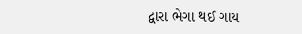દ્વારા ભેગા થઈ ગાય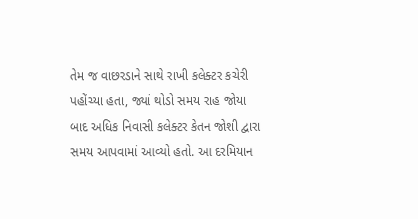તેમ જ વાછરડાને સાથે રાખી કલેક્ટર કચેરી પહોંચ્યા હતા, જ્યાં થોડો સમય રાહ જોયા બાદ અધિક નિવાસી કલેક્ટર કેતન જોશી દ્વારા સમય આપવામાં આવ્યો હતો. આ દરમિયાન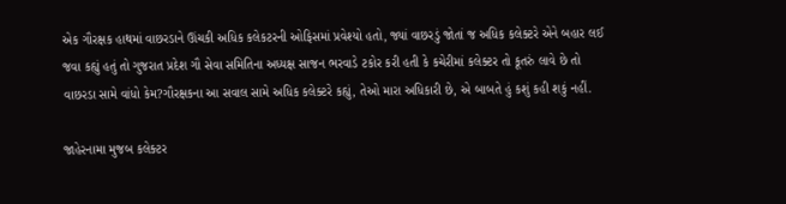એક ગૌરક્ષક હાથમાં વાછરડાને ઊંચકી અધિક કલેકટરની ઓફિસમાં પ્રવેશ્યો હતો, જ્યાં વાછરડું જોતાં જ અધિક કલેક્ટરે એને બહાર લઈ જવા કહ્યું હતું તો ગુજરાત પ્રદેશ ગૌ સેવા સમિતિના અધ્યક્ષ સાજન ભરવાડે ટકોર કરી હતી કે કચેરીમાં કલેક્ટર તો કૂતરું લાવે છે તો વાછરડા સામે વાંધો કેમ?ગૌરક્ષકના આ સવાલ સામે અધિક કલેક્ટરે કહ્યું, તેઓ મારા અધિકારી છે, એ બાબતે હું કશું કહી શકું નહીં.

જાહેરનામા મુજબ કલેક્ટર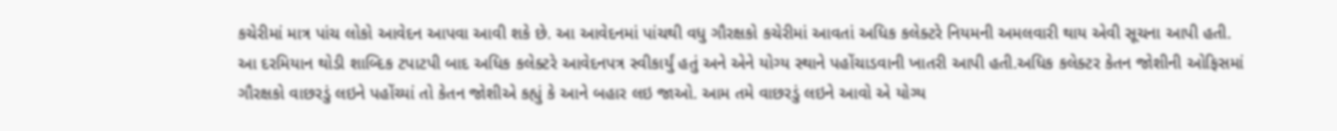કચેરીમાં માત્ર પાંચ લોકો આવેદન આપવા આવી શકે છે. આ આવેદનમાં પાંચથી વધુ ગૌરક્ષકો કચેરીમાં આવતાં અધિક કલેક્ટરે નિયમની અમલવારી થાય એવી સૂચના આપી હતી. આ દરમિયાન થોડી શાબ્દિક ટપાટપી બાદ અધિક કલેક્ટરે આવેદનપત્ર સ્વીકાર્યું હતું અને એને યોગ્ય સ્થાને પહોંચાડવાની ખાતરી આપી હતી.અધિક કલેક્ટર કેતન જોશીની ઓફિસમાં ગૌરક્ષકો વાછરડું લઇને પહોંચ્યાં તો કેતન જોશીએ કહ્યું કે આને બહાર લઇ જાઓ. આમ તમે વાછરડું લઇને આવો એ યોગ્ય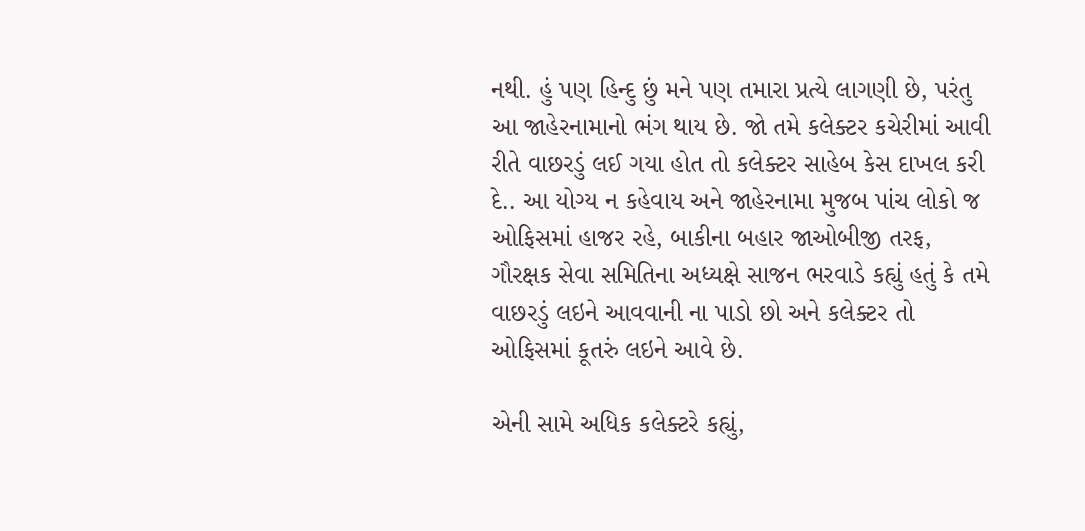નથી. હું પણ હિન્દુ છું મને પણ તમારા પ્રત્યે લાગણી છે, પરંતુ આ જાહેરનામાનો ભંગ થાય છે. જો તમે કલેક્ટર કચેરીમાં આવી રીતે વાછરડું લઈ ગયા હોત તો કલેક્ટર સાહેબ કેસ દાખલ કરી દે.. આ યોગ્ય ન કહેવાય અને જાહેરનામા મુજબ પાંચ લોકો જ ઓફિસમાં હાજર રહે, બાકીના બહાર જાઓબીજી તરફ, ગૌરક્ષક સેવા સમિતિના અધ્યક્ષે સાજન ભરવાડે કહ્યું હતું કે તમે વાછરડું લઇને આવવાની ના પાડો છો અને કલેક્ટર તો ઓફિસમાં કૂતરું લઇને આવે છે.

એની સામે અધિક કલેક્ટરે કહ્યું,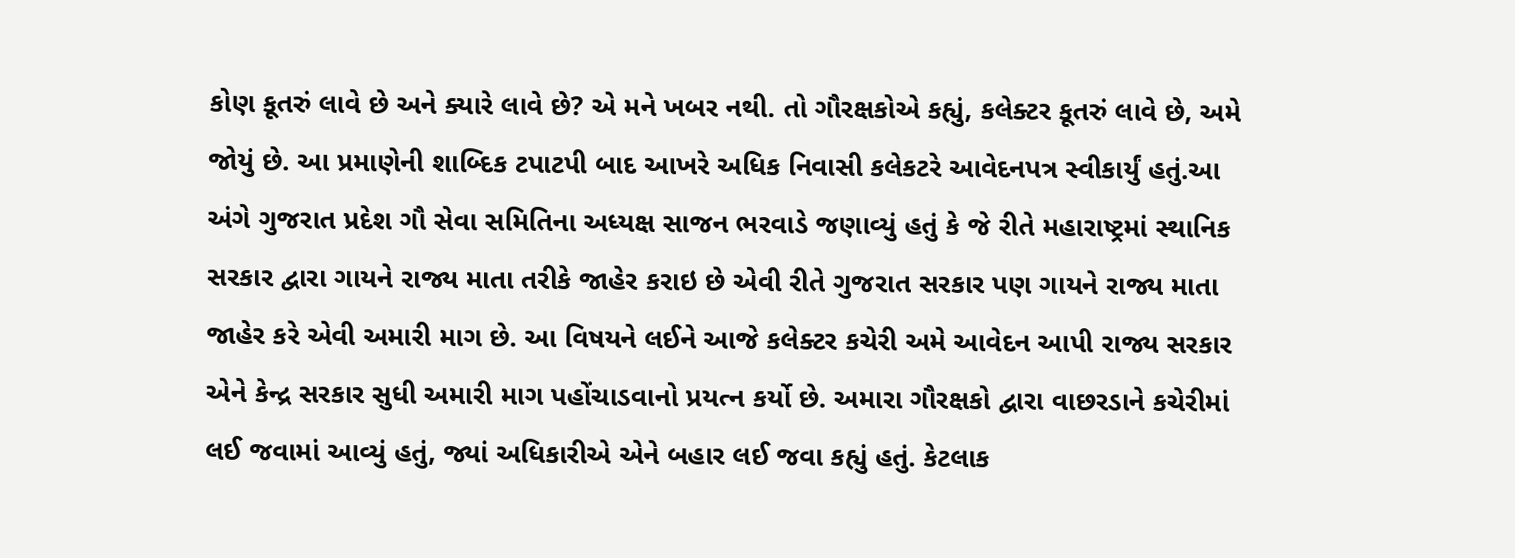કોણ કૂતરું લાવે છે અને ક્યારે લાવે છે? એ મને ખબર નથી. તો ગૌરક્ષકોએ કહ્યું, કલેક્ટર કૂતરું લાવે છે, અમે જોયું છે. આ પ્રમાણેની શાબ્દિક ટપાટપી બાદ આખરે અધિક નિવાસી કલેકટરે આવેદનપત્ર સ્વીકાર્યું હતું.આ અંગે ગુજરાત પ્રદેશ ગૌ સેવા સમિતિના અધ્યક્ષ સાજન ભરવાડે જણાવ્યું હતું કે જે રીતે મહારાષ્ટ્રમાં સ્થાનિક સરકાર દ્વારા ગાયને રાજ્ય માતા તરીકે જાહેર કરાઇ છે એવી રીતે ગુજરાત સરકાર પણ ગાયને રાજ્ય માતા જાહેર કરે એવી અમારી માગ છે. આ વિષયને લઈને આજે કલેક્ટર કચેરી અમે આવેદન આપી રાજ્ય સરકાર એને કેન્દ્ર સરકાર સુધી અમારી માગ પહોંચાડવાનો પ્રયત્ન કર્યો છે. અમારા ગૌરક્ષકો દ્વારા વાછરડાને કચેરીમાં લઈ જવામાં આવ્યું હતું, જ્યાં અધિકારીએ એને બહાર લઈ જવા કહ્યું હતું. કેટલાક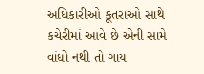અધિકારીઓ કૂતરાઓ સાથે કચેરીમાં આવે છે એની સામે વાંધો નથી તો ગાય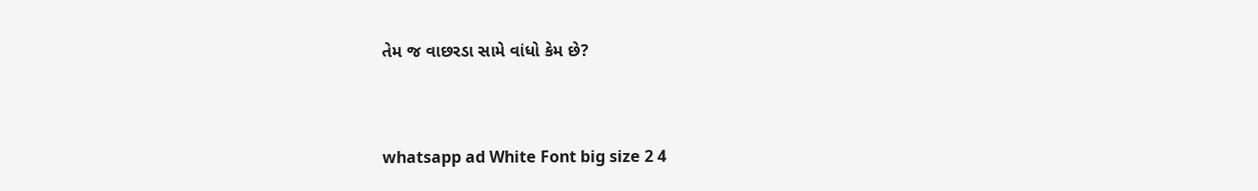તેમ જ વાછરડા સામે વાંધો કેમ છે?


whatsapp ad White Font big size 2 4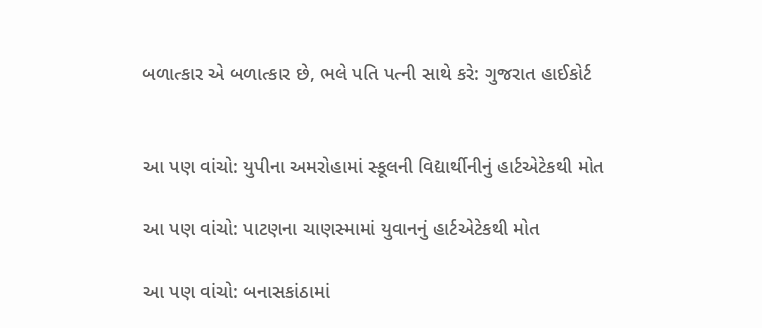બળાત્કાર એ બળાત્કાર છે, ભલે પતિ પત્ની સાથે કરે: ગુજરાત હાઈકોર્ટ


આ પણ વાંચો: યુપીના અમરોહામાં સ્કૂલની વિદ્યાર્થીનીનું હાર્ટએટેકથી મોત

આ પણ વાંચો: પાટણના ચાણસ્મામાં યુવાનનું હાર્ટએટેકથી મોત

આ પણ વાંચો: બનાસકાંઠામાં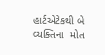હાર્ટએટેકથી બે વ્યક્તિના  મોત